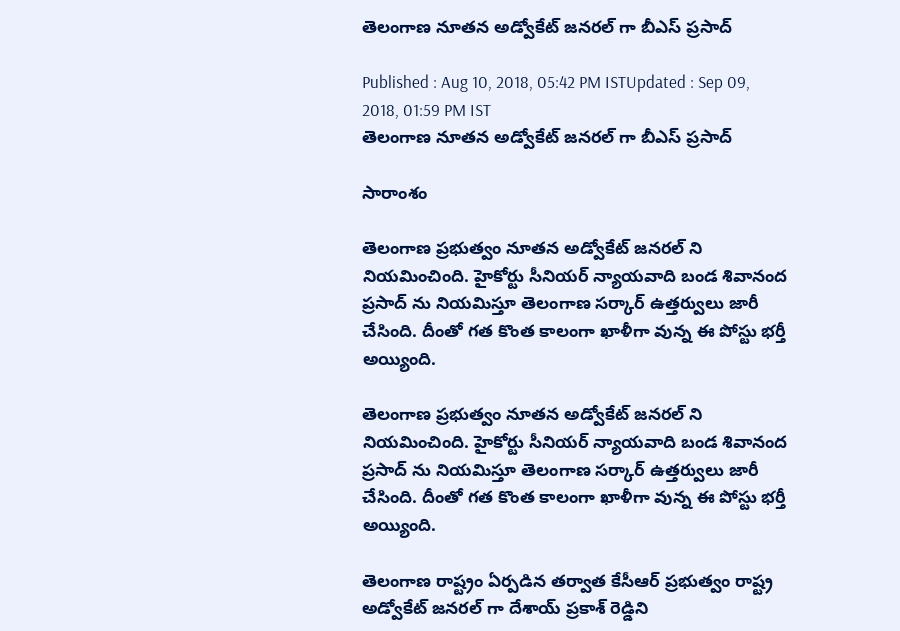తెలంగాణ నూతన అడ్వోకేట్ జనరల్ గా బీఎస్ ప్రసాద్

Published : Aug 10, 2018, 05:42 PM ISTUpdated : Sep 09, 2018, 01:59 PM IST
తెలంగాణ నూతన అడ్వోకేట్ జనరల్ గా బీఎస్ ప్రసాద్

సారాంశం

తెలంగాణ ప్రభుత్వం నూతన అడ్వోకేట్ జనరల్ ని నియమించింది. హైకోర్టు సీనియర్ న్యాయవాది బండ శివానంద ప్రసాద్ ను నియమిస్తూ తెలంగాణ సర్కార్ ఉత్తర్వులు జారీ చేసింది. దీంతో గత కొంత కాలంగా ఖాళీగా వున్న ఈ పోస్టు భర్తీ అయ్యింది.

తెలంగాణ ప్రభుత్వం నూతన అడ్వోకేట్ జనరల్ ని నియమించింది. హైకోర్టు సీనియర్ న్యాయవాది బండ శివానంద ప్రసాద్ ను నియమిస్తూ తెలంగాణ సర్కార్ ఉత్తర్వులు జారీ చేసింది. దీంతో గత కొంత కాలంగా ఖాళీగా వున్న ఈ పోస్టు భర్తీ అయ్యింది.

తెలంగాణ రాష్ట్రం ఏర్పడిన తర్వాత కేసీఆర్ ప్రభుత్వం రాష్ట్ర అడ్వోకేట్ జనరల్ గా దేశాయ్ ప్రకాశ్ రెడ్డిని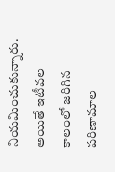నియమించుకున్నారు. అయితే ఇటీవల కాలంలో జరిగిన పరిణామాల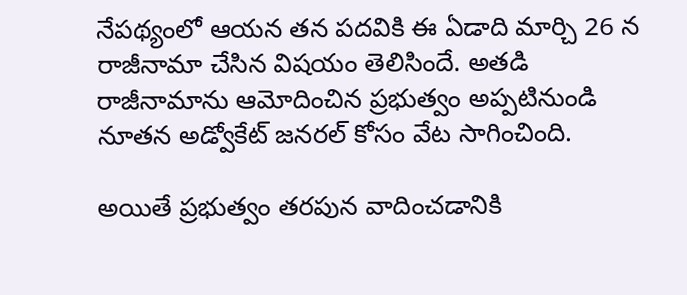నేపథ్యంలో ఆయన తన పదవికి ఈ ఏడాది మార్చి 26 న రాజీనామా చేసిన విషయం తెలిసిందే. అతడి రాజీనామాను ఆమోదించిన ప్రభుత్వం అప్పటినుండి నూతన అడ్వోకేట్ జనరల్ కోసం వేట సాగించింది.

అయితే ప్రభుత్వం తరపున వాదించడానికి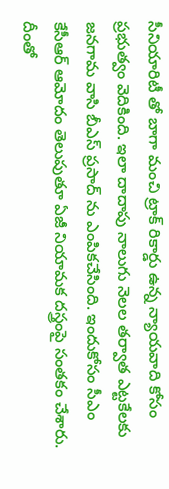సీనియారిటీ తో బాగా మంచి ట్రాక్ రికార్డు ఉన్న న్యాయవాది కోసం ప్రభుత్వం వెదికింది. ఇలా దాదాపు నాలుగు నెలల తర్వాత ఎట్టకేలకు జనగామ వాసి బీఎస్ ప్రసాద్ ను ఎంపికచేసింది. ఇందుకోసం సీఎం కేసీఆర్ ఆమోదం తెలుపుతూ ఏజీ నియామక దస్త్రంపై సంతకం చేశారు. దీంతో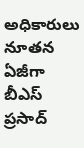అధికారులు నూతన ఏజీగా బీఎస్ ప్రసాద్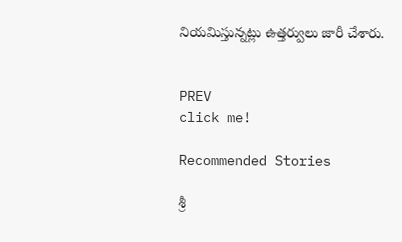నియమిస్తున్నట్లు ఉత్తర్వులు జారీ చేశారు.


PREV
click me!

Recommended Stories

శ్రీ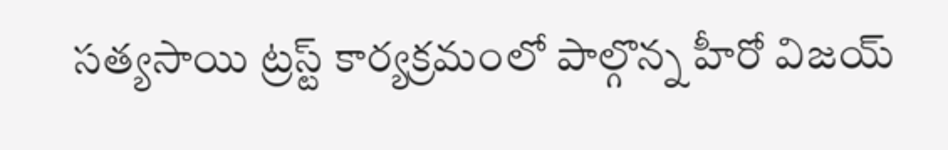సత్యసాయి ట్రస్ట్ కార్యక్రమంలో పాల్గొన్న హీరో విజయ్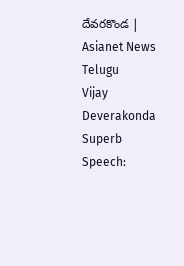దేవరకొండ | Asianet News Telugu
Vijay Deverakonda Superb Speech: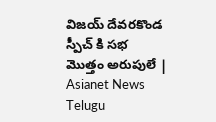విజయ్ దేవరకొండ స్పీచ్ కి సభ మొత్తం అరుపులే | Asianet News Telugu